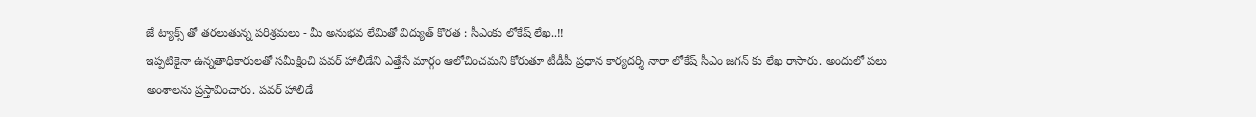జే ట్యాక్స్ తో తరలుతున్న పరిశ్రమలు - మీ అనుభవ లేమితో విద్యుత్ కొరత : సీఎంకు లోకేష్ లేఖ..!!
ఇప్పటికైనా ఉన్నతాధికారులతో సమీక్షించి పవర్ హాలీడేని ఎత్తేసే మార్గం ఆలోచించమని కోరుతూ టీడీపీ ప్రధాన కార్యదర్శి నారా లోకేష్ సీఎం జగన్ కు లేఖ రాసారు. అందులో పలు అంశాలను ప్రస్తావించారు. పవర్ హాలిడే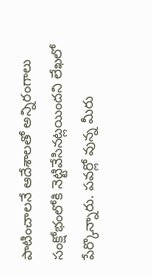పాటించాలనే ఆదేశాలతో అన్నిరంగాలు సంక్షోభంలోకి నెట్టివేసినట్లయిందని లేఖలో పేర్కొన్నారు. పవర్లో వున్న మీరు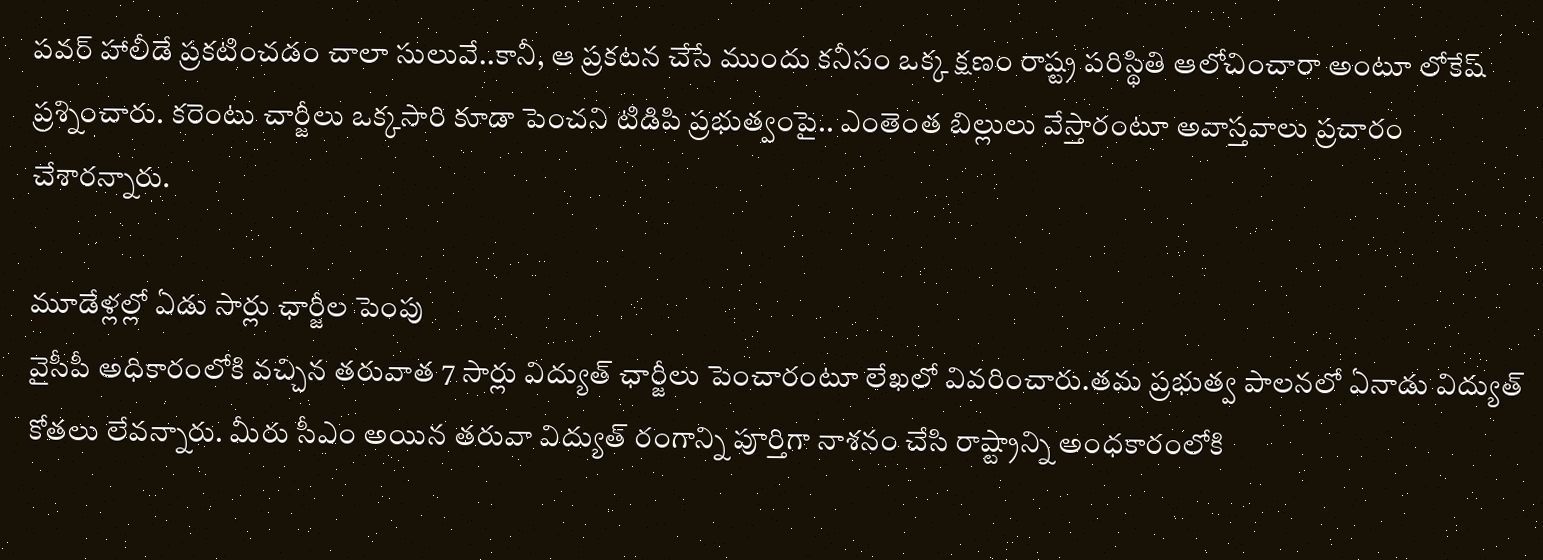పవర్ హాలీడే ప్రకటించడం చాలా సులువే..కానీ, ఆ ప్రకటన చేసే ముందు కనీసం ఒక్క క్షణం రాష్ట్ర పరిస్థితి ఆలోచించారా అంటూ లోకేష్ ప్రశ్నించారు. కరెంటు చార్జీలు ఒక్కసారి కూడా పెంచని టిడిపి ప్రభుత్వంపై.. ఎంతెంత బిల్లులు వేస్తారంటూ అవాస్తవాలు ప్రచారం చేశారన్నారు.

మూడేళ్లల్లో ఏడు సార్లు ఛార్జీల పెంపు
వైసీపీ అధికారంలోకి వచ్చిన తరువాత 7 సార్లు విద్యుత్ ఛార్జీలు పెంచారంటూ లేఖలో వివరించారు.తమ ప్రభుత్వ పాలనలో ఏనాడు విద్యుత్ కోతలు లేవన్నారు. మీరు సీఎం అయిన తరువా విద్యుత్ రంగాన్ని పూర్తిగా నాశనం చేసి రాష్ట్రాన్ని అంధకారంలోకి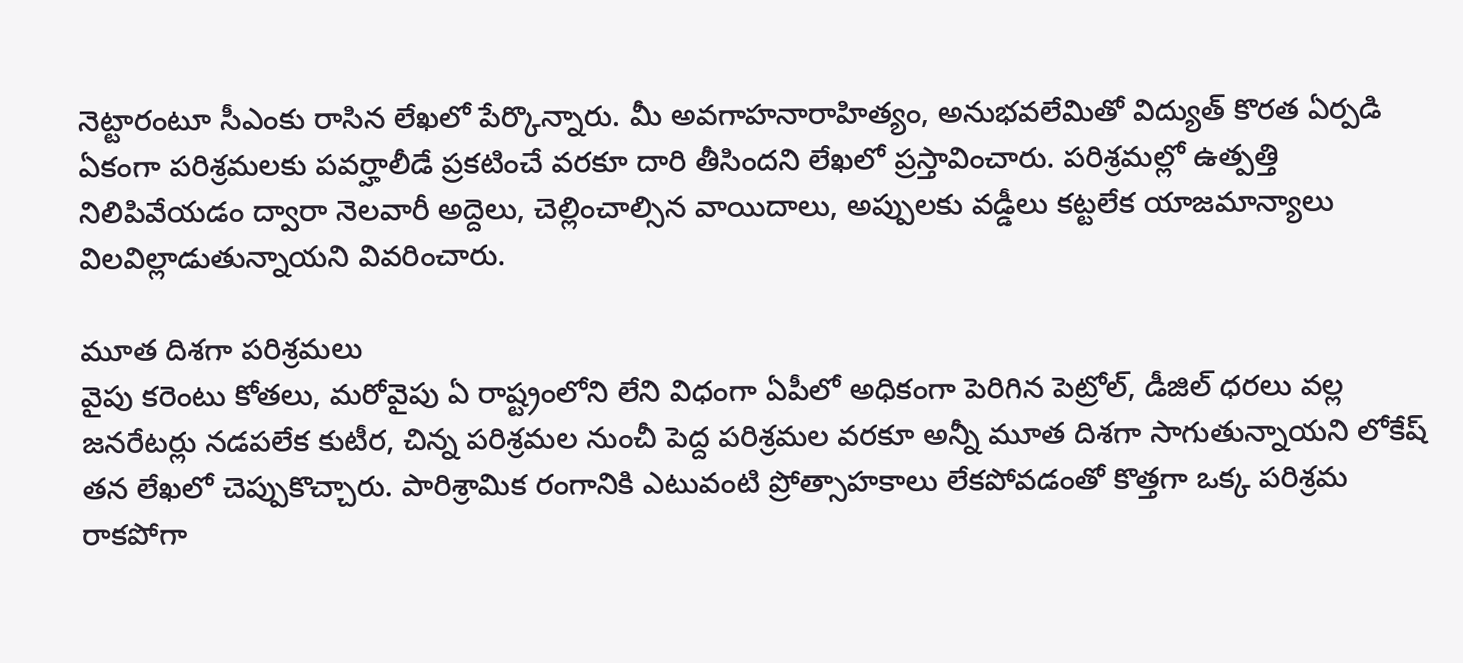నెట్టారంటూ సీఎంకు రాసిన లేఖలో పేర్కొన్నారు. మీ అవగాహనారాహిత్యం, అనుభవలేమితో విద్యుత్ కొరత ఏర్పడి ఏకంగా పరిశ్రమలకు పవర్హాలీడే ప్రకటించే వరకూ దారి తీసిందని లేఖలో ప్రస్తావించారు. పరిశ్రమల్లో ఉత్పత్తి నిలిపివేయడం ద్వారా నెలవారీ అద్దెలు, చెల్లించాల్సిన వాయిదాలు, అప్పులకు వడ్డీలు కట్టలేక యాజమాన్యాలు విలవిల్లాడుతున్నాయని వివరించారు.

మూత దిశగా పరిశ్రమలు
వైపు కరెంటు కోతలు, మరోవైపు ఏ రాష్ట్రంలోని లేని విధంగా ఏపీలో అధికంగా పెరిగిన పెట్రోల్, డీజిల్ ధరలు వల్ల జనరేటర్లు నడపలేక కుటీర, చిన్న పరిశ్రమల నుంచీ పెద్ద పరిశ్రమల వరకూ అన్నీ మూత దిశగా సాగుతున్నాయని లోకేష్ తన లేఖలో చెప్పుకొచ్చారు. పారిశ్రామిక రంగానికి ఎటువంటి ప్రోత్సాహకాలు లేకపోవడంతో కొత్తగా ఒక్క పరిశ్రమ రాకపోగా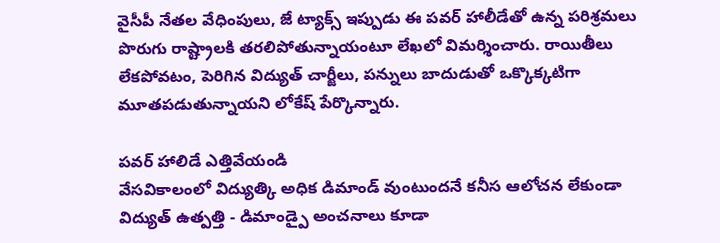వైసీపీ నేతల వేధింపులు, జే ట్యాక్స్ ఇప్పుడు ఈ పవర్ హాలీడేతో ఉన్న పరిశ్రమలు పొరుగు రాష్ట్రాలకి తరలిపోతున్నాయంటూ లేఖలో విమర్శించారు. రాయితీలు లేకపోవటం, పెరిగిన విద్యుత్ చార్జీలు, పన్నులు బాదుడుతో ఒక్కొక్కటిగా మూతపడుతున్నాయని లోకేష్ పేర్కొన్నారు.

పవర్ హాలిడే ఎత్తివేయండి
వేసవికాలంలో విద్యుత్కి అధిక డిమాండ్ వుంటుందనే కనీస ఆలోచన లేకుండా విద్యుత్ ఉత్పత్తి - డిమాండ్పై అంచనాలు కూడా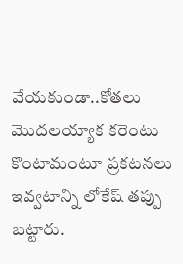వేయకుండా..కోతలు మొదలయ్యాక కరెంటు కొంటామంటూ ప్రకటనలు ఇవ్వటాన్ని లోకేష్ తప్పు బట్టారు.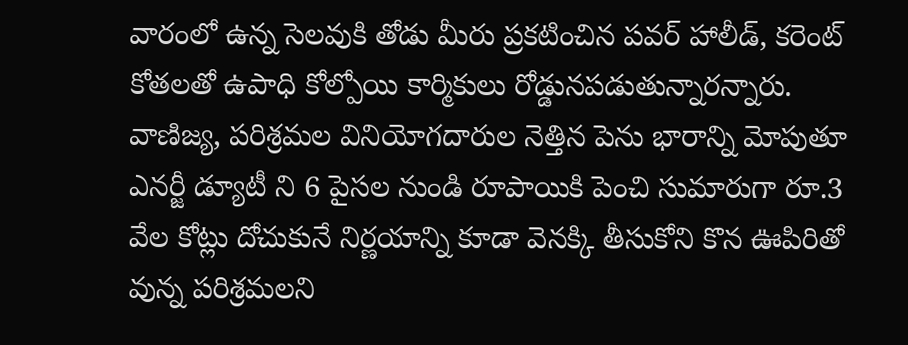వారంలో ఉన్న సెలవుకి తోడు మీరు ప్రకటించిన పవర్ హాలీడ్, కరెంట్ కోతలతో ఉపాధి కోల్పోయి కార్మికులు రోడ్డునపడుతున్నారన్నారు. వాణిజ్య, పరిశ్రమల వినియోగదారుల నెత్తిన పెను భారాన్ని మోపుతూ ఎనర్జీ డ్యూటీ ని 6 పైసల నుండి రూపాయికి పెంచి సుమారుగా రూ.3 వేల కోట్లు దోచుకునే నిర్ణయాన్ని కూడా వెనక్కి తీసుకోని కొన ఊపిరితో వున్న పరిశ్రమలని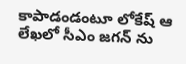కాపాడండంటూ లోకేష్ ఆ లేఖలో సీఎం జగన్ ను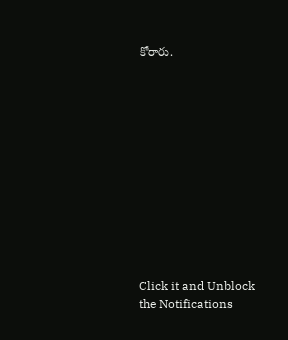కోరారు.












Click it and Unblock the Notifications